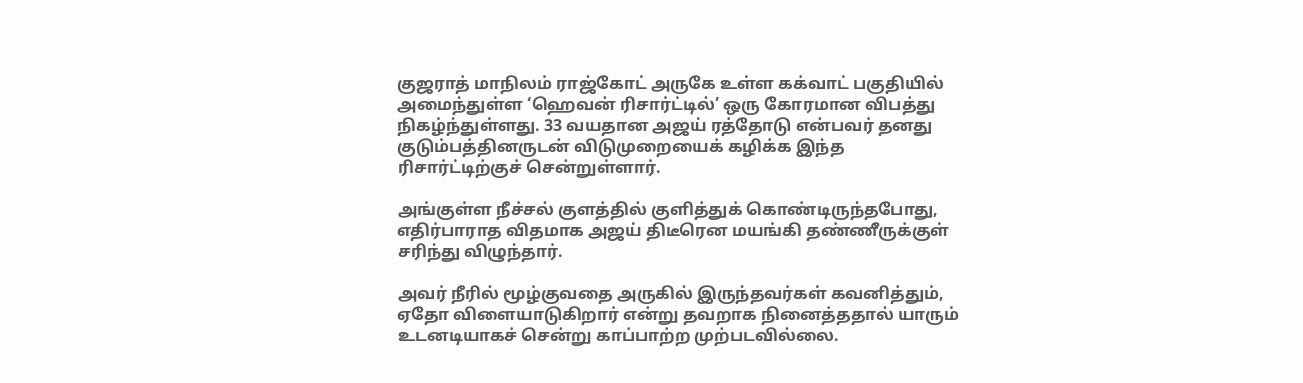குஜராத் மாநிலம் ராஜ்கோட் அருகே உள்ள கக்வாட் பகுதியில் அமைந்துள்ள ‘ஹெவன் ரிசார்ட்டில்’ ஒரு கோரமான விபத்து நிகழ்ந்துள்ளது. 33 வயதான அஜய் ரத்தோடு என்பவர் தனது குடும்பத்தினருடன் விடுமுறையைக் கழிக்க இந்த ரிசார்ட்டிற்குச் சென்றுள்ளார்.

அங்குள்ள நீச்சல் குளத்தில் குளித்துக் கொண்டிருந்தபோது, எதிர்பாராத விதமாக அஜய் திடீரென மயங்கி தண்ணீருக்குள் சரிந்து விழுந்தார்.

அவர் நீரில் மூழ்குவதை அருகில் இருந்தவர்கள் கவனித்தும், ஏதோ விளையாடுகிறார் என்று தவறாக நினைத்ததால் யாரும் உடனடியாகச் சென்று காப்பாற்ற முற்படவில்லை.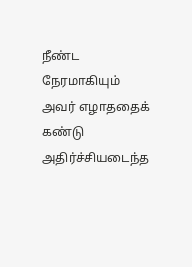நீண்ட நேரமாகியும் அவர் எழாததைக் கண்டு அதிர்ச்சியடைந்த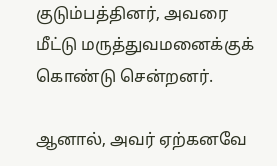குடும்பத்தினர், அவரை மீட்டு மருத்துவமனைக்குக் கொண்டு சென்றனர்.

ஆனால், அவர் ஏற்கனவே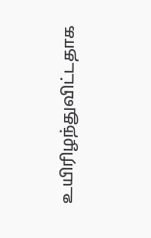உயிரிழந்துவிட்டதாக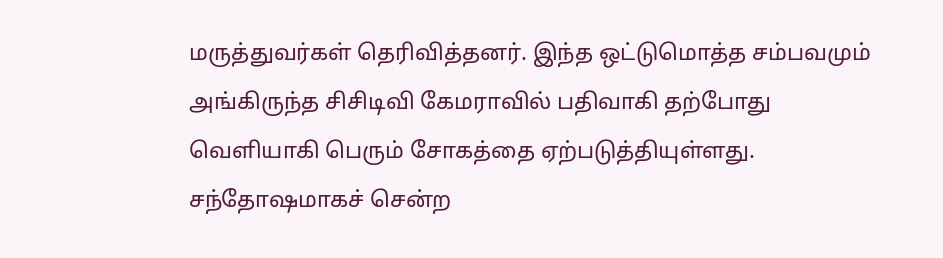மருத்துவர்கள் தெரிவித்தனர். இந்த ஒட்டுமொத்த சம்பவமும் அங்கிருந்த சிசிடிவி கேமராவில் பதிவாகி தற்போது வெளியாகி பெரும் சோகத்தை ஏற்படுத்தியுள்ளது. சந்தோஷமாகச் சென்ற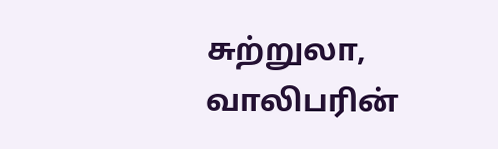சுற்றுலா, வாலிபரின்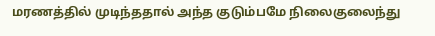மரணத்தில் முடிந்ததால் அந்த குடும்பமே நிலைகுலைந்து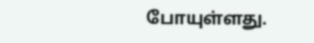போயுள்ளது.